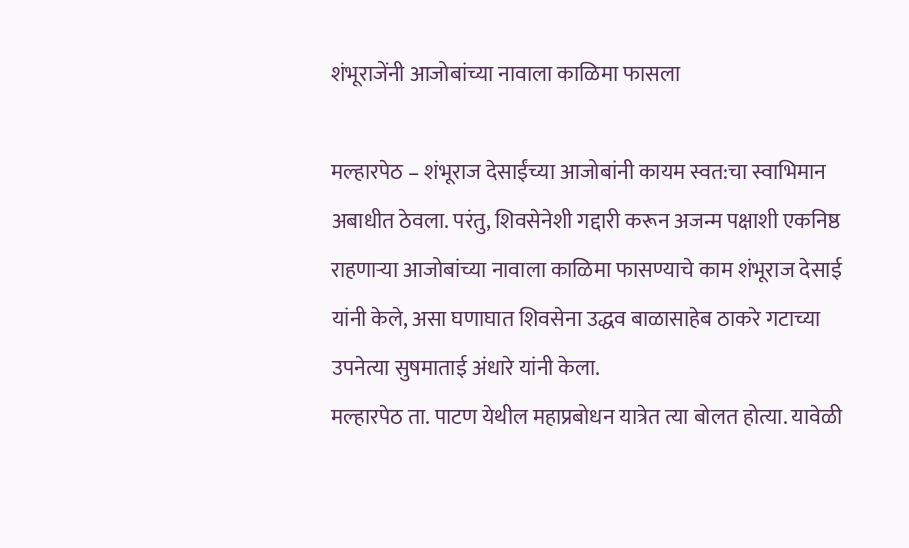शंभूराजेंनी आजोबांच्या नावाला काळिमा फासला

मल्हारपेठ – शंभूराज देसाईंच्या आजोबांनी कायम स्वत:चा स्वाभिमान अबाधीत ठेवला. परंतु, शिवसेनेशी गद्दारी करून अजन्म पक्षाशी एकनिष्ठ राहणाऱ्या आजोबांच्या नावाला काळिमा फासण्याचे काम शंभूराज देसाई यांनी केले, असा घणाघात शिवसेना उद्धव बाळासाहेब ठाकरे गटाच्या उपनेत्या सुषमाताई अंधारे यांनी केला.
मल्हारपेठ ता. पाटण येथील महाप्रबोधन यात्रेत त्या बोलत होत्या. यावेळी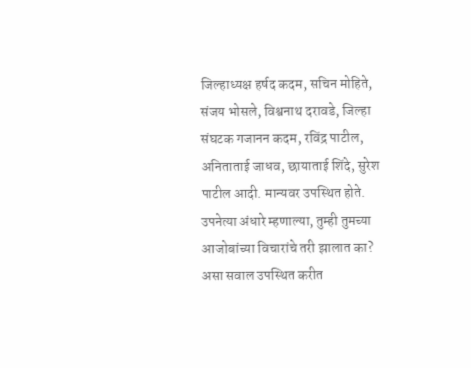जिल्हाध्यक्ष हर्षद कदम, सचिन मोहिते, संजय भोसले, विश्वनाथ दरावडे, जिल्हा संघटक गजानन कदम, रविंद्र पाटील, अनिताताई जाधव, छायाताई शिंदे, सुरेश पाटील आदी. मान्यवर उपस्थित होते.
उपनेत्या अंधारे म्हणाल्या, तुम्ही तुमच्या आजोबांच्या विचारांचे तरी झालात का? असा सवाल उपस्थित करीत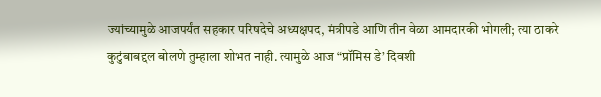ज्यांच्यामुळे आजपर्यंत सहकार परिषदेचे अध्यक्षपद, मंत्रीपडे आणि तीन वेळा आमदारकी भोगली; त्या ठाकरे कुटुंबाबद्दल बोलणे तुम्हाला शोभत नाही. त्यामुळे आज “प्रॉमिस डे’ दिवशी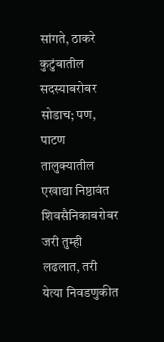सांगते, ठाकरे कुटुंबातील सदस्याबरोबर सोडाच; पण, पाटण तालुक्यातील एखाद्या निष्ठावंत शिवसैनिकाबरोबर जरी तुम्ही लढलात, तरी येत्या निवडणुकीत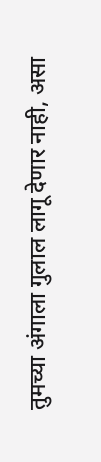तुमच्या अंगाला गुलाल लागू देणार नाही, असा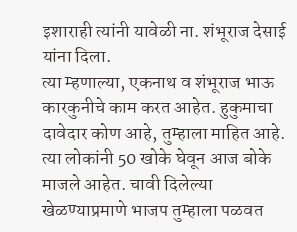इशाराही त्यांनी यावेळी ना. शंभूराज देसाई यांना दिला.
त्या म्हणाल्या, एकनाथ व शंभूराज भाऊ कारकुनीचे काम करत आहेत. हुकुमाचा दावेदार कोण आहे, तुम्हाला माहित आहे. त्या लोकांनी 50 खोके घेवून आज बोके माजले आहेत. चावी दिलेल्या खेळण्याप्रमाणे भाजप तुम्हाला पळवत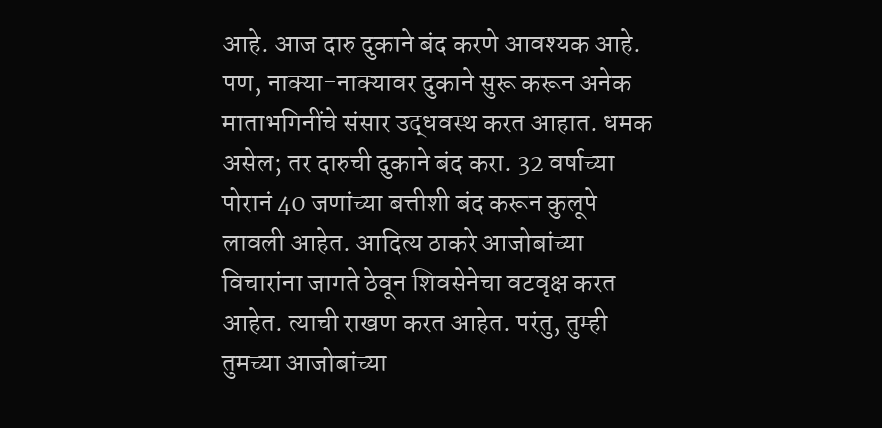आहे. आज दारु दुकाने बंद करणे आवश्यक आहे. पण, नाक्या-नाक्यावर दुकाने सुरू करून अनेक माताभगिनींचे संसार उद्धवस्थ करत आहात. धमक असेल; तर दारुची दुकाने बंद करा. 32 वर्षाच्या पोरानं 40 जणांच्या बत्तीशी बंद करून कुलूपे लावली आहेत. आदित्य ठाकरे आजोबांच्या विचारांना जागते ठेवून शिवसेनेचा वटवृक्ष करत आहेत. त्याची राखण करत आहेत. परंतु, तुम्ही तुमच्या आजोबांच्या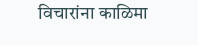विचारांना काळिमा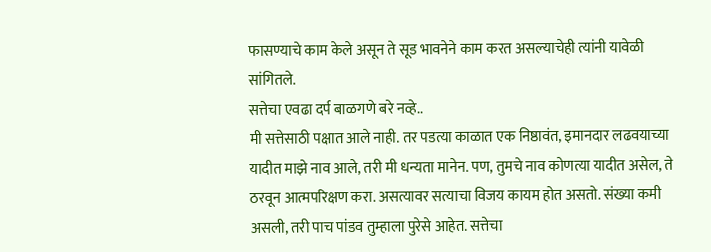फासण्याचे काम केले असून ते सूड भावनेने काम करत असल्याचेही त्यांनी यावेळी सांगितले.
सत्तेचा एवढा दर्प बाळगणे बरे नव्हे..
मी सत्तेसाठी पक्षात आले नाही. तर पडत्या काळात एक निष्ठावंत, इमानदार लढवयाच्या यादीत माझे नाव आले, तरी मी धन्यता मानेन. पण, तुमचे नाव कोणत्या यादीत असेल, ते ठरवून आत्मपरिक्षण करा. असत्यावर सत्याचा विजय कायम होत असतो. संख्या कमी असली, तरी पाच पांडव तुम्हाला पुरेसे आहेत. सत्तेचा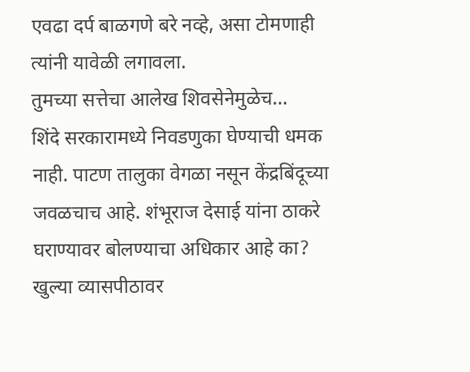एवढा दर्प बाळगणे बरे नव्हे, असा टोमणाही त्यांनी यावेळी लगावला.
तुमच्या सत्तेचा आलेख शिवसेनेमुळेच…
शिंदे सरकारामध्ये निवडणुका घेण्याची धमक नाही. पाटण तालुका वेगळा नसून केंद्रबिंदूच्या जवळचाच आहे. शंभूराज देसाई यांना ठाकरे घराण्यावर बोलण्याचा अधिकार आहे का? खुल्या व्यासपीठावर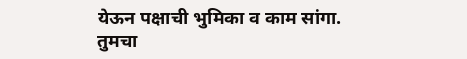येऊन पक्षाची भुमिका व काम सांगा. तुमचा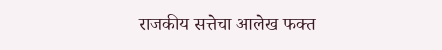राजकीय सत्तेचा आलेख फक्त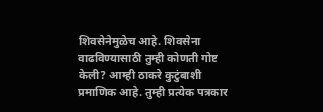शिवसेनेमुळेच आहे. शिवसेना वाढविण्यासाठी तुम्ही कोणती गोष्ट केली? आम्ही ठाकरे कुटुंबाशी प्रमाणिक आहे. तुम्ही प्रत्येक पत्रकार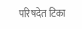परिषदेत टिका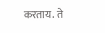करताय. ते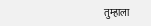तुम्हाला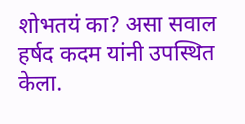शोभतयं का? असा सवाल हर्षद कदम यांनी उपस्थित केला.